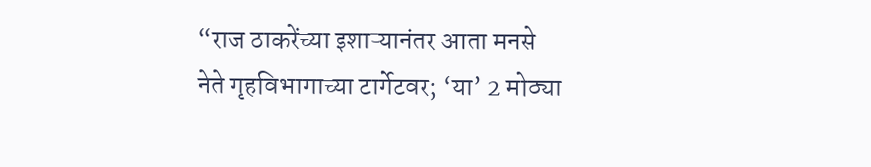“राज ठाकरेंच्या इशाऱ्यानंतर आता मनसे नेते गृहविभागाच्या टार्गेटवर; ‘या’ 2 मोठ्या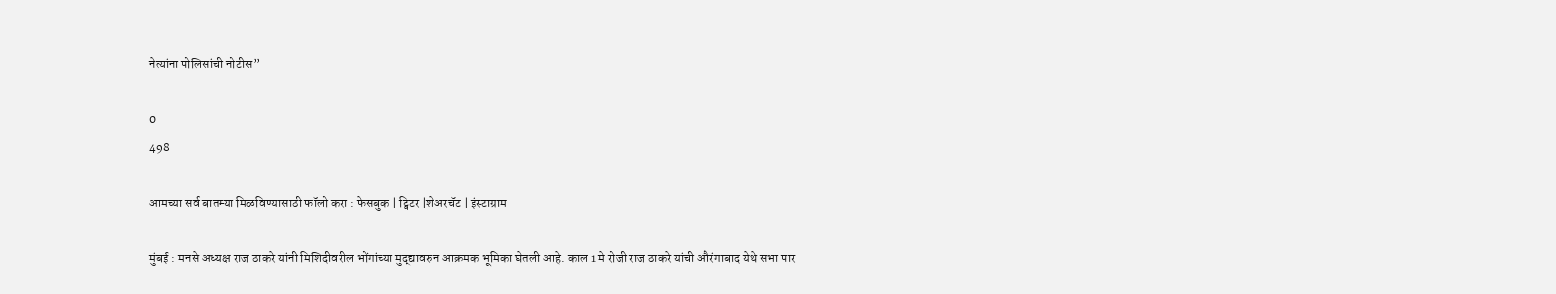नेत्यांना पोलिसांची नोटीस”

0
498

आमच्या सर्व बातम्या मिळविण्यासाठी फॉलो करा : फेसबुक | ट्विटर |शेअरचॅट | इंस्टाग्राम

मुंबई : मनसे अध्यक्ष राज ठाकरे यांनी मिशिदीवरील भोंगांच्या मुद्द्यावरुन आक्रमक भूमिका घेतली आहे. काल 1 मे रोजी राज ठाकरे यांची औरंगाबाद येथे सभा पार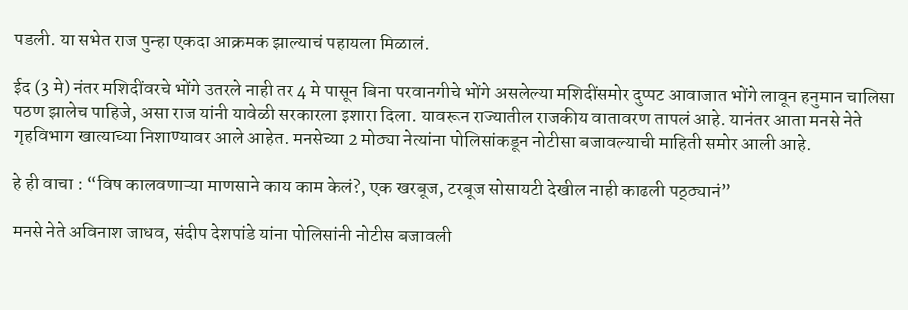पडली. या सभेत राज पुन्हा एकदा आक्रमक झाल्याचं पहायला मिळालं.

ईद (3 मे) नंतर मशिदींवरचे भोंगे उतरले नाही तर 4 मे पासून बिना परवानगीचे भोंगे असलेल्या मशिदींसमोर दुप्पट आवाजात भोंगे लावून हनुमान चालिसा पठण झालेच पाहिजे, असा राज यांनी यावेळी सरकारला इशारा दिला. यावरून राज्यातील राजकीय वातावरण तापलं आहे. यानंतर आता मनसे नेते गृहविभाग खात्याच्या निशाण्यावर आले आहेत. मनसेच्या 2 मोठ्या नेत्यांना पोलिसांकडून नोटीसा बजावल्याची माहिती समोर आली आहे.

हे ही वाचा : “विष कालवणाऱ्या माणसाने काय काम केलं?, एक खरबूज, टरबूज सोसायटी देखील नाही काढली पठ्ठ्यानं”

मनसे नेते अविनाश जाधव, संदीप देशपांडे यांना पोलिसांनी नोटीस बजावली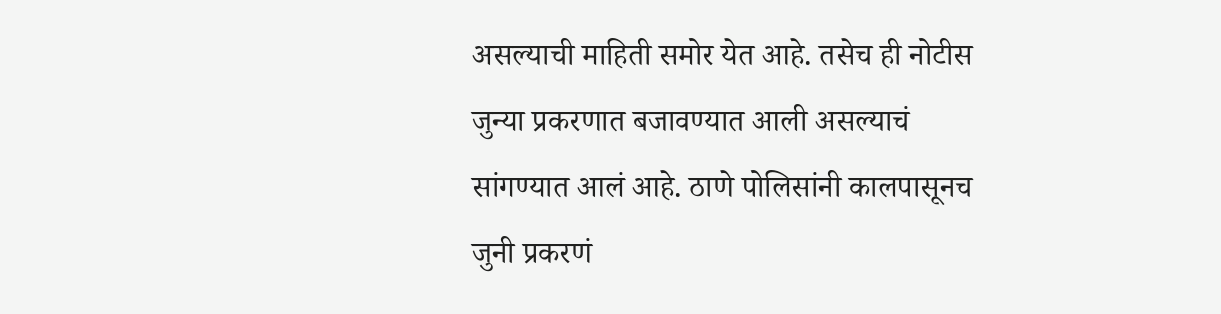असल्याची माहिती समोर येत आहे. तसेच ही नोटीस जुन्या प्रकरणात बजावण्यात आली असल्याचं सांगण्यात आलं आहे. ठाणे पोलिसांनी कालपासूनच जुनी प्रकरणं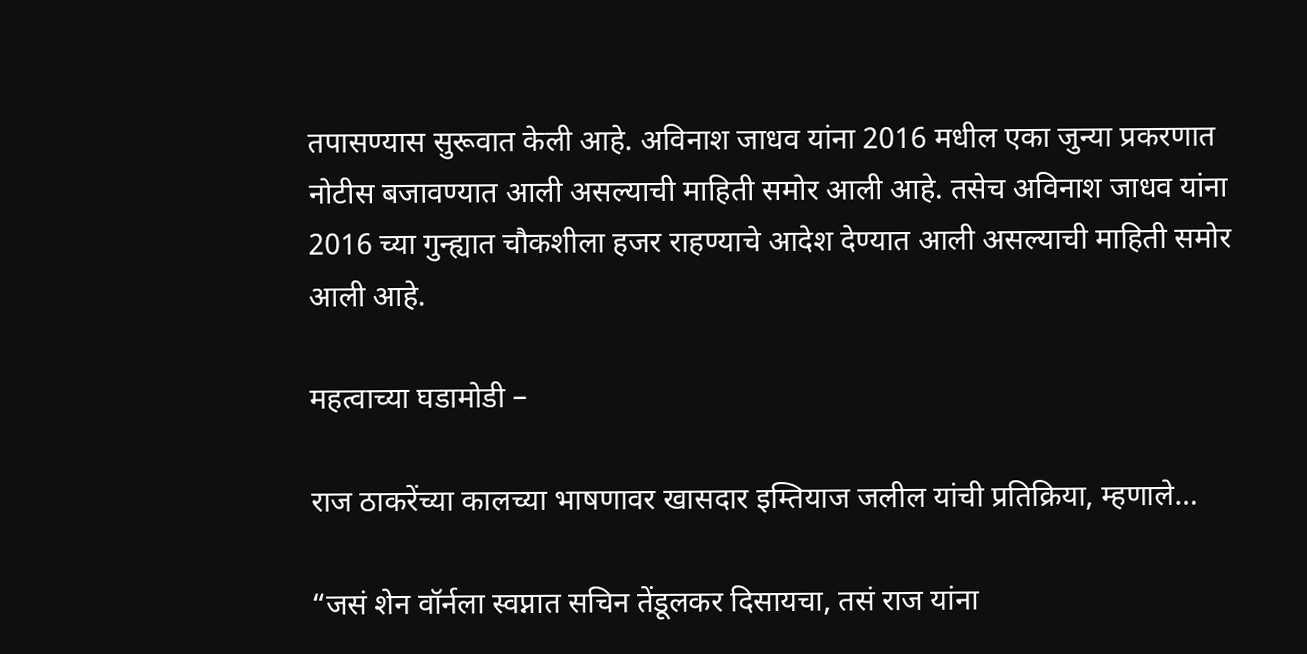तपासण्यास सुरूवात केली आहे. अविनाश जाधव यांना 2016 मधील एका जुन्या प्रकरणात नोटीस बजावण्यात आली असल्याची माहिती समोर आली आहे. तसेच अविनाश जाधव यांना 2016 च्या गुन्ह्यात चौकशीला हजर राहण्याचे आदेश देण्यात आली असल्याची माहिती समोर आली आहे.

महत्वाच्या घडामोडी –

राज ठाकरेंच्या कालच्या भाषणावर खासदार इम्तियाज जलील यांची प्रतिक्रिया, म्हणाले…

“जसं शेन वॉर्नला स्वप्नात सचिन तेंडूलकर दिसायचा, तसं राज यांना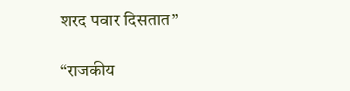शरद पवार दिसतात”

“राजकीय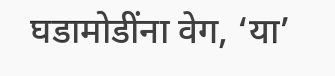घडामोडींना वेग, ‘या’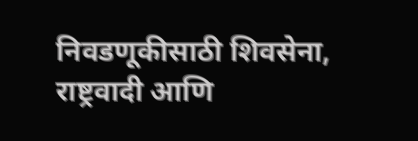निवडणूकीसाठी शिवसेना, राष्ट्रवादी आणि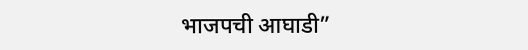भाजपची आघाडी”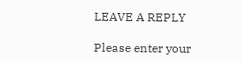LEAVE A REPLY

Please enter your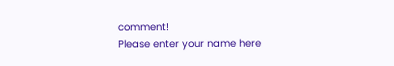comment!
Please enter your name here